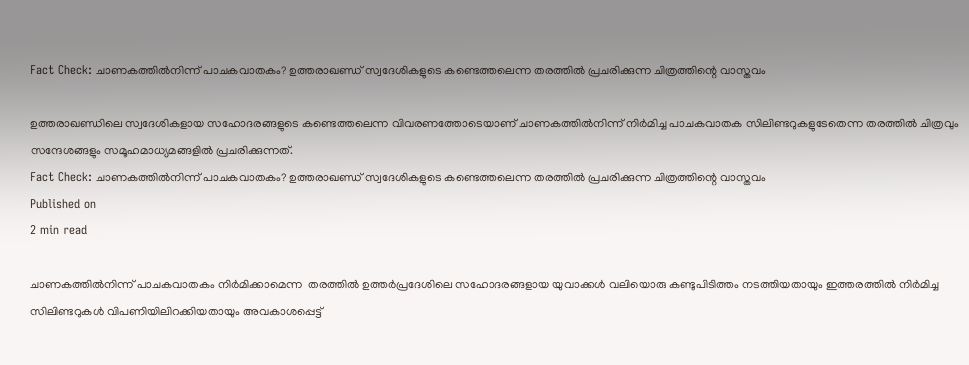Fact Check: ചാണകത്തില്‍നിന്ന് പാചകവാതകം? ഉത്തരാഖണ്ഡ് സ്വദേശികളുടെ കണ്ടെത്തലെന്ന തരത്തില്‍ പ്രചരിക്കുന്ന ചിത്രത്തിന്റെ വാസ്തവം

ഉത്തരാഖണ്ഡിലെ സ്വദേശികളായ സഹോദരങ്ങളുടെ കണ്ടെത്തലെന്ന വിവരണത്തോടെയാണ് ചാണകത്തില്‍നിന്ന് നിര്‍മിച്ച പാചകവാതക സിലിണ്ടറുകളുടേതെന്ന തരത്തില്‍ ചിത്രവും സന്ദേശങ്ങളും സമൂഹമാധ്യമങ്ങളില്‍ പ്രചരിക്കുന്നത്.
Fact Check: ചാണകത്തില്‍നിന്ന് പാചകവാതകം? ഉത്തരാഖണ്ഡ് സ്വദേശികളുടെ കണ്ടെത്തലെന്ന തരത്തില്‍ പ്രചരിക്കുന്ന ചിത്രത്തിന്റെ വാസ്തവം
Published on
2 min read

ചാണകത്തില്‍നിന്ന് പാചകവാതകം നിര്‍മിക്കാമെന്ന  തരത്തില്‍ ഉത്തര്‍പ്രദേശിലെ സഹോദരങ്ങളായ യുവാക്കള്‍ വലിയൊരു കണ്ടുപിടിത്തം നടത്തിയതായും ഇത്തരത്തില്‍ നിര്‍മിച്ച സിലിണ്ടറുകള്‍ വിപണിയിലിറക്കിയതായും അവകാശപ്പെട്ട്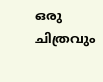ഒരു ചിത്രവും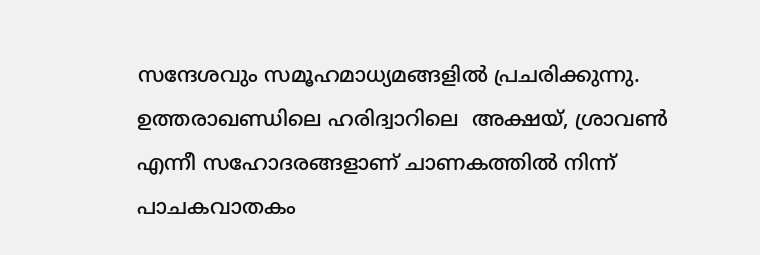സന്ദേശവും സമൂഹമാധ്യമങ്ങളില്‍ പ്രചരിക്കുന്നു.  ഉത്തരാഖണ്ഡിലെ ഹരിദ്വാറിലെ  അക്ഷയ്, ശ്രാവൺ എന്നീ സഹോദരങ്ങളാണ് ചാണകത്തിൽ നിന്ന് പാചകവാതകം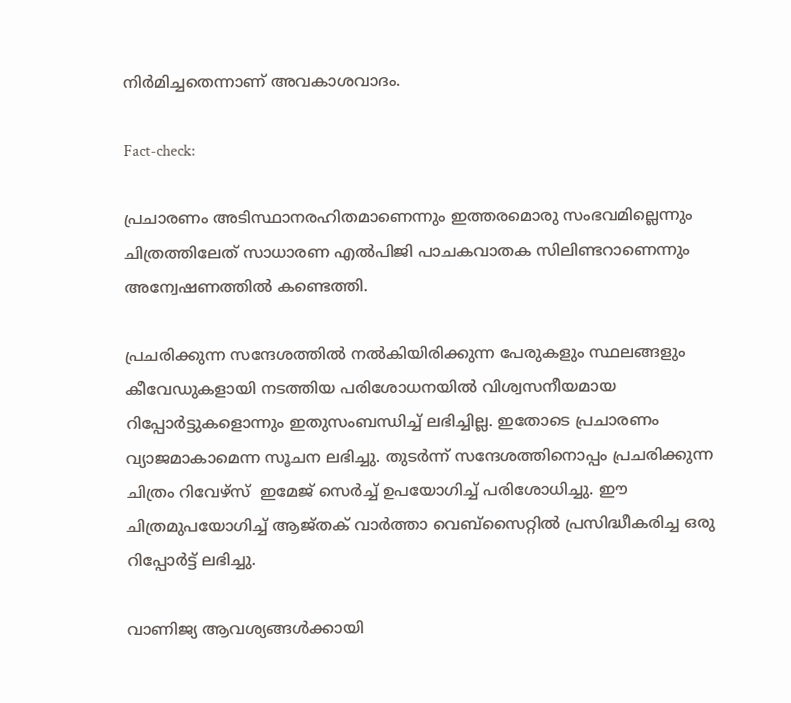നിർമിച്ചതെന്നാണ് അവകാശവാദം.

Fact-check:

പ്രചാരണം അടിസ്ഥാനരഹിതമാണെന്നും ഇത്തരമൊരു സംഭവമില്ലെന്നും ചിത്രത്തിലേത് സാധാരണ എല്‍പിജി പാചകവാതക സിലിണ്ടറാണെന്നും അന്വേഷണത്തില്‍ കണ്ടെത്തി.

പ്രചരിക്കുന്ന സന്ദേശത്തില്‍ നല്‍കിയിരിക്കുന്ന പേരുകളും സ്ഥലങ്ങളും കീവേഡുകളായി നടത്തിയ പരിശോധനയില്‍ വിശ്വസനീയമായ റിപ്പോര്‍ട്ടുകളൊന്നും ഇതുസംബന്ധിച്ച് ലഭിച്ചില്ല. ഇതോടെ പ്രചാരണം വ്യാജമാകാമെന്ന സൂചന ലഭിച്ചു. തുടര്‍ന്ന് സന്ദേശത്തിനൊപ്പം പ്രചരിക്കുന്ന ചിത്രം റിവേഴ്സ്  ഇമേജ് സെര്‍ച്ച് ഉപയോഗിച്ച് പരിശോധിച്ചു. ഈ ചിത്രമുപയോഗിച്ച് ആജ്തക് വാര്‍ത്താ വെബ്സൈറ്റില്‍ പ്രസിദ്ധീകരിച്ച ഒരു റിപ്പോര്‍ട്ട് ലഭിച്ചു.

വാണിജ്യ ആവശ്യങ്ങള്‍ക്കായി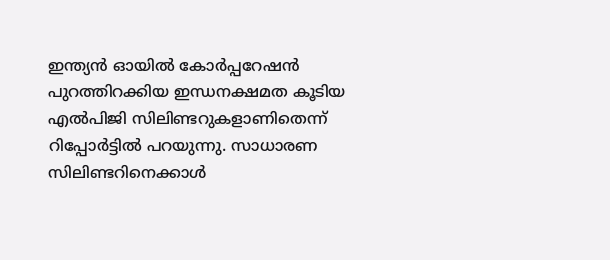ഇന്ത്യന്‍ ഓയില്‍ കോര്‍പ്പറേഷന്‍ പുറത്തിറക്കിയ ഇന്ധനക്ഷമത കൂടിയ എല്‍പിജി സിലിണ്ടറുകളാണിതെന്ന് റിപ്പോര്‍ട്ടില്‍ പറയുന്നു. സാധാരണ സിലിണ്ടറിനെക്കാള്‍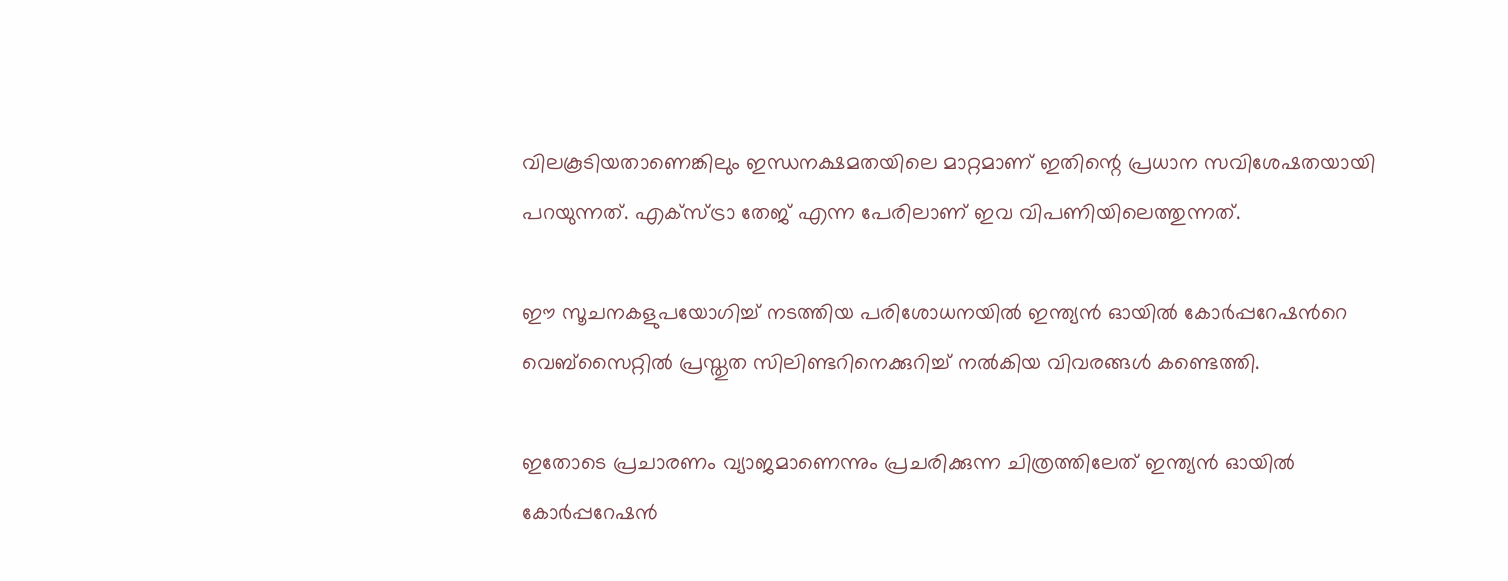വിലകൂടിയതാണെങ്കിലും ഇന്ധനക്ഷമതയിലെ മാറ്റമാണ് ഇതിന്റെ പ്രധാന സവിശേഷതയായി പറയുന്നത്. എക്സ്ട്രാ തേജ് എന്ന പേരിലാണ് ഇവ വിപണിയിലെത്തുന്നത്.

ഈ സൂചനകളുപയോഗിച്ച് നടത്തിയ പരിശോധനയില്‍ ഇന്ത്യന്‍ ഓയില്‍ കോര്‍പ്പറേഷന്‍റെ വെബ്സൈറ്റില്‍ പ്രസ്തുത സിലിണ്ടറിനെക്കുറിച്ച് നല്‍കിയ വിവരങ്ങള്‍ കണ്ടെത്തി.

ഇതോടെ പ്രചാരണം വ്യാജമാണെന്നും പ്രചരിക്കുന്ന ചിത്രത്തിലേത് ഇന്ത്യന്‍ ഓയില്‍ കോര്‍പ്പറേഷന്‍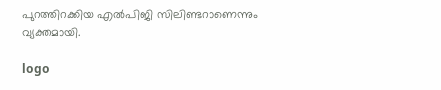പുറത്തിറക്കിയ എല്‍പിജി സിലിണ്ടറാണെന്നും വ്യക്തമായി.

logo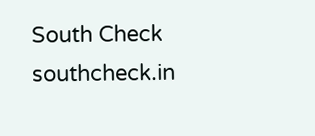South Check
southcheck.in